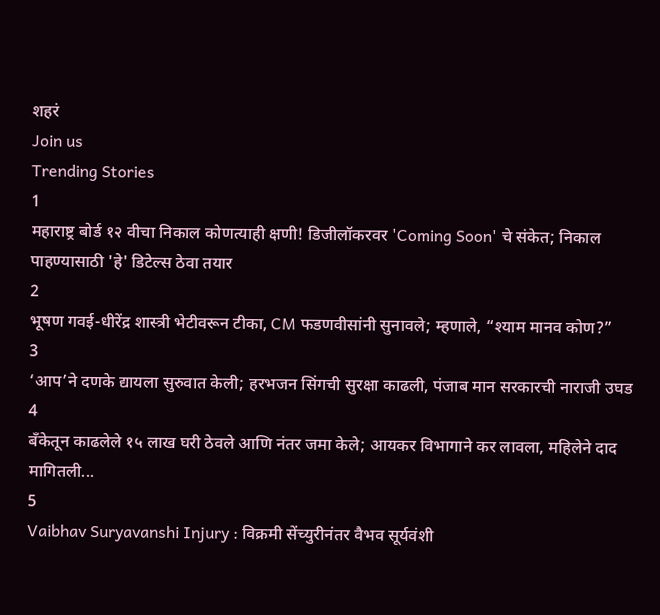शहरं
Join us
Trending Stories
1
महाराष्ट्र बोर्ड १२ वीचा निकाल कोणत्याही क्षणी! डिजीलॉकरवर 'Coming Soon' चे संकेत; निकाल पाहण्यासाठी 'हे' डिटेल्स ठेवा तयार
2
भूषण गवई-धीरेंद्र शास्त्री भेटीवरून टीका, CM फडणवीसांनी सुनावले; म्हणाले, “श्याम मानव कोण?”
3
‘आप’ने दणके द्यायला सुरुवात केली; हरभजन सिंगची सुरक्षा काढली, पंजाब मान सरकारची नाराजी उघड
4
बँकेतून काढलेले १५ लाख घरी ठेवले आणि नंतर जमा केले; आयकर विभागाने कर लावला, महिलेने दाद मागितली...
5
Vaibhav Suryavanshi Injury : विक्रमी सेंच्युरीनंतर वैभव सूर्यवंशी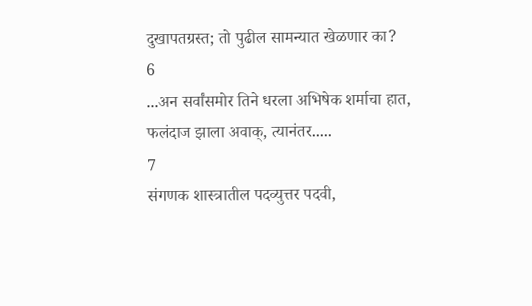दुखापतग्रस्त; तो पुढील सामन्यात खेळणार का?
6
...अन सर्वांसमोर तिने धरला अभिषेक शर्माचा हात, फलंदाज झाला अवाक्, त्यानंतर.....
7
संगणक शास्त्रातील पदव्युत्तर पदवी,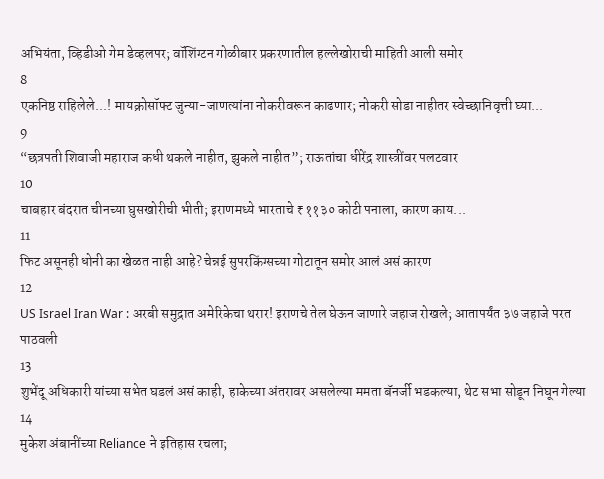अभियंता, व्हिडीओ गेम डेव्हलपर; वॉशिंग्टन गोळीबार प्रकरणातील हल्लेखोराची माहिती आली समोर
8
एकनिष्ठ राहिलेले...! मायक्रोसॉफ्ट जुन्या-जाणत्यांना नोकरीवरून काढणार; नोकरी सोडा नाहीतर स्वेच्छानिवृत्ती घ्या...
9
“छत्रपती शिवाजी महाराज कधी थकले नाहीत, झुकले नाहीत”; राऊतांचा धीरेंद्र शास्त्रींवर पलटवार
10
चाबहार बंदरात चीनच्या घुसखोरीची भीती; इराणमध्ये भारताचे ₹११३० कोटी पनाला, कारण काय...
11
फिट असूनही धोनी का खेळत नाही आहे? चेन्नई सुपरकिंग्सच्या गोटातून समोर आलं असं कारण
12
US Israel Iran War : अरबी समुद्रात अमेरिकेचा थरार! इराणचे तेल घेऊन जाणारे जहाज रोखले; आतापर्यंत ३७ जहाजे परत पाठवली
13
शुभेंदू अधिकारी यांच्या सभेत घडलं असं काही, हाकेच्या अंतरावर असलेल्या ममता बॅनर्जी भडकल्या, थेट सभा सोडून निघून गेल्या
14
मुकेश अंबानींच्या Reliance ने इतिहास रचला;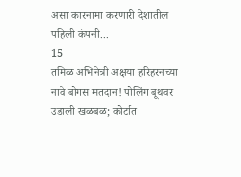असा कारनामा करणारी देशातील पहिली कंपनी...
15
तमिळ अभिनेत्री अक्षया हरिहरनच्या नावे बोगस मतदान! पोलिंग बूथवर उडाली खळबळ; कोर्टात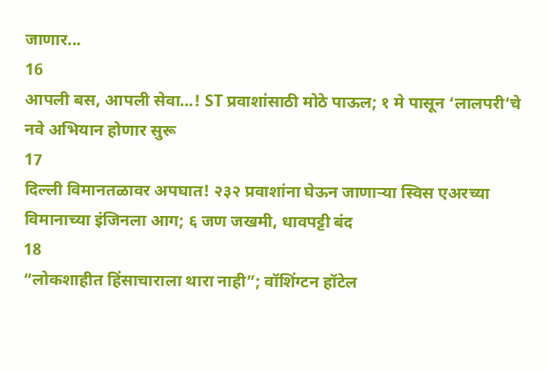जाणार...
16
आपली बस, आपली सेवा…! ST प्रवाशांसाठी मोठे पाऊल; १ मे पासून ‘लालपरी’चे नवे अभियान होणार सुरू
17
दिल्ली विमानतळावर अपघात! २३२ प्रवाशांना घेऊन जाणाऱ्या स्विस एअरच्या विमानाच्या इंजिनला आग; ६ जण जखमी, धावपट्टी बंद
18
“लोकशाहीत हिंसाचाराला थारा नाही”; वॉशिंग्टन हॉटेल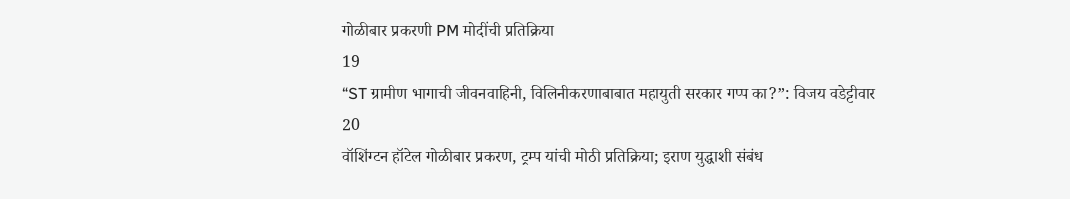गोळीबार प्रकरणी PM मोदींची प्रतिक्रिया
19
“ST ग्रामीण भागाची जीवनवाहिनी, विलिनीकरणाबाबात महायुती सरकार गप्प का?”: विजय वडेट्टीवार
20
वॉशिंग्टन हॉटेल गोळीबार प्रकरण, ट्रम्प यांची मोठी प्रतिक्रिया; इराण युद्धाशी संबंध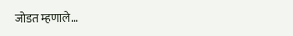जोडत म्हणाले…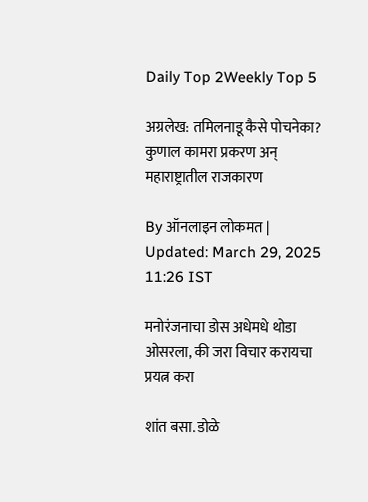Daily Top 2Weekly Top 5

अग्रलेख: तमिलनाडू कैसे पोचनेका? कुणाल कामरा प्रकरण अन् महाराष्ट्रातील राजकारण

By ऑनलाइन लोकमत | Updated: March 29, 2025 11:26 IST

मनोरंजनाचा डोस अधेमधे थोडा ओसरला, की जरा विचार करायचा प्रयत्न करा

शांत बसा. डोळे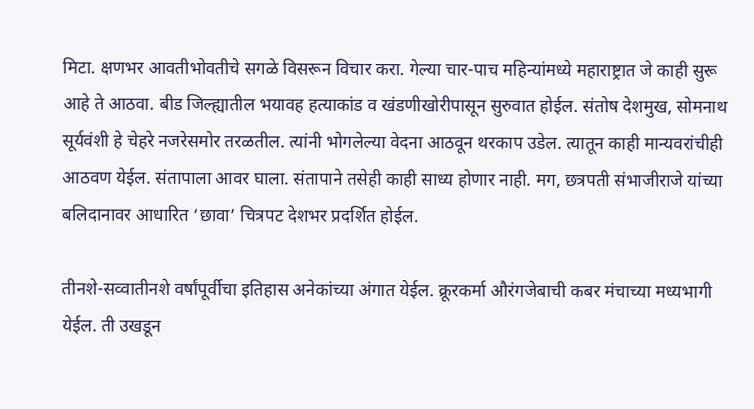मिटा. क्षणभर आवतीभोवतीचे सगळे विसरून विचार करा. गेल्या चार-पाच महिन्यांमध्ये महाराष्ट्रात जे काही सुरू आहे ते आठवा. बीड जिल्ह्यातील भयावह हत्याकांड व खंडणीखोरीपासून सुरुवात होईल. संतोष देशमुख, सोमनाथ सूर्यवंशी हे चेहरे नजरेसमोर तरळतील. त्यांनी भोगलेल्या वेदना आठवून थरकाप उडेल. त्यातून काही मान्यवरांचीही आठवण येईल. संतापाला आवर घाला. संतापाने तसेही काही साध्य होणार नाही. मग, छत्रपती संभाजीराजे यांच्या बलिदानावर आधारित ‘छावा’ चित्रपट देशभर प्रदर्शित होईल.

तीनशे-सव्वातीनशे वर्षांपूर्वीचा इतिहास अनेकांच्या अंगात येईल. क्रूरकर्मा औरंगजेबाची कबर मंचाच्या मध्यभागी येईल. ती उखडून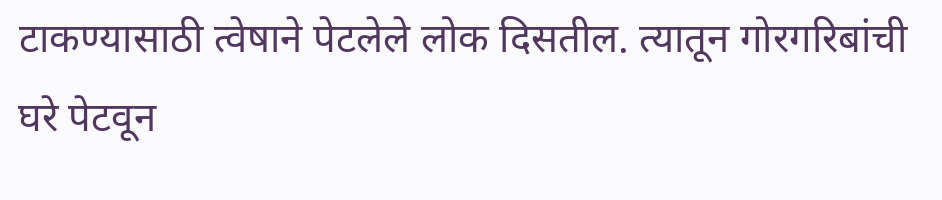टाकण्यासाठी त्वेषाने पेटलेले लोक दिसतील. त्यातून गोरगरिबांची घरे पेटवून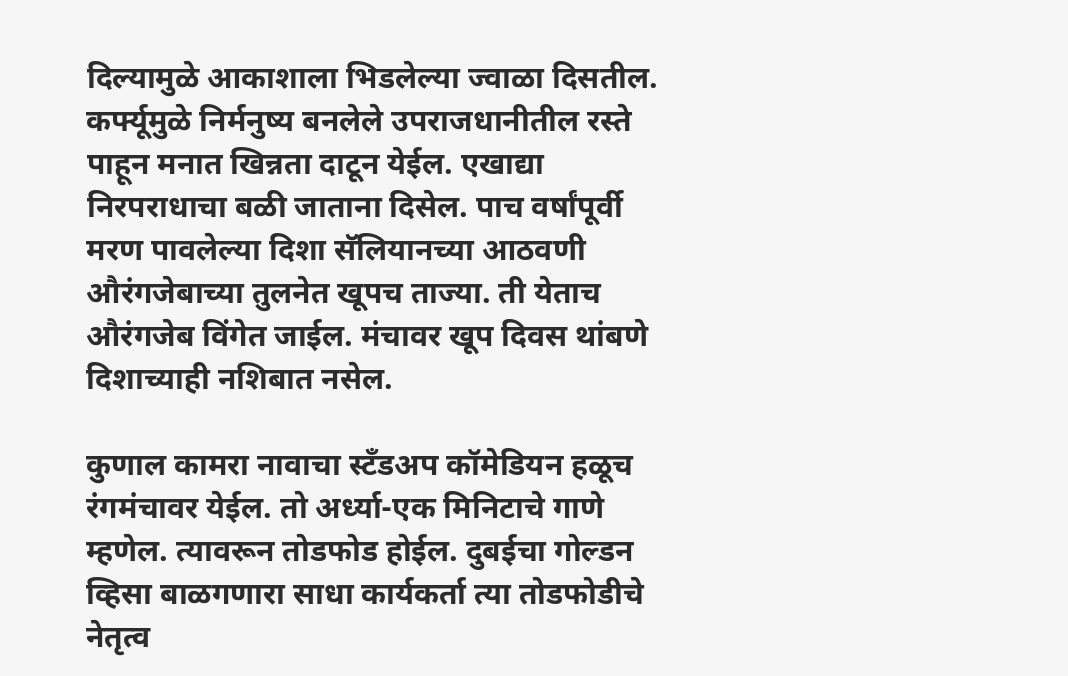दिल्यामुळे आकाशाला भिडलेल्या ज्वाळा दिसतील. कर्फ्यूमुळे निर्मनुष्य बनलेले उपराजधानीतील रस्ते पाहून मनात खिन्नता दाटून येईल. एखाद्या निरपराधाचा बळी जाताना दिसेल. पाच वर्षांपूर्वी मरण पावलेल्या दिशा सॅलियानच्या आठवणी औरंगजेबाच्या तुलनेत खूपच ताज्या. ती येताच औरंगजेब विंगेत जाईल. मंचावर खूप दिवस थांबणे दिशाच्याही नशिबात नसेल.

कुणाल कामरा नावाचा स्टँडअप कॉमेडियन हळूच रंगमंचावर येईल. तो अर्ध्या-एक मिनिटाचे गाणे म्हणेल. त्यावरून तोडफोड होईल. दुबईचा गोल्डन व्हिसा बाळगणारा साधा कार्यकर्ता त्या तोडफोडीचे नेतृत्व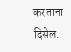करताना दिसेल.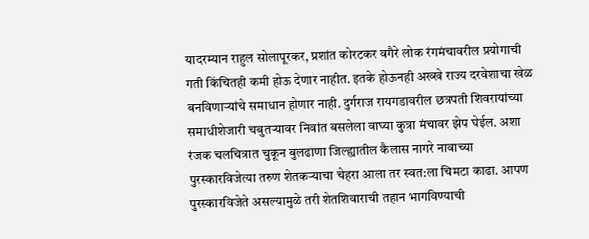यादरम्यान राहुल सोलापूरकर, प्रशांत कोरटकर वगैरे लोक रंगमंचावरील प्रयोगाची गती किंचितही कमी होऊ देणार नाहीत. इतके होऊनही अख्खे राज्य दरवेशाचा खेळ बनविणाऱ्यांचे समाधान होणार नाही. दुर्गराज रायगडावरील छत्रपती शिवरायांच्या समाधीशेजारी चबुतऱ्यावर निवांत बसलेला वाघ्या कुत्रा मंचावर झेप घेईल. अशा रंजक चलचित्रात चुकून बुलढाणा जिल्ह्यातील कैलास नागरे नावाच्या पुरस्कारविजेत्या तरुण शेतकऱ्याचा चेहरा आला तर स्वत:ला चिमटा काढा. आपण पुरस्कारविजेते असल्यामुळे तरी शेतशिवाराची तहान भागविण्याची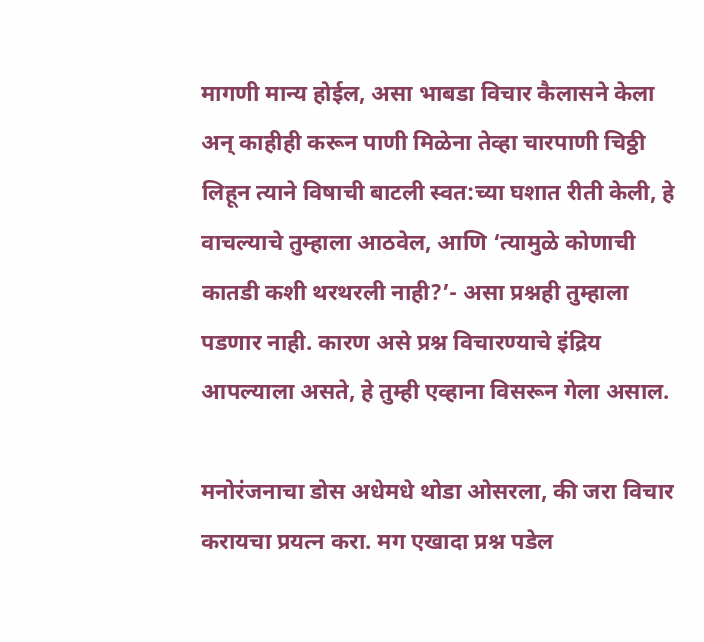मागणी मान्य होईल, असा भाबडा विचार कैलासने केला अन् काहीही करून पाणी मिळेना तेव्हा चारपाणी चिठ्ठी लिहून त्याने विषाची बाटली स्वत:च्या घशात रीती केली, हे वाचल्याचे तुम्हाला आठवेल, आणि ‘त्यामुळे कोणाची कातडी कशी थरथरली नाही?’- असा प्रश्नही तुम्हाला पडणार नाही. कारण असे प्रश्न विचारण्याचे इंद्रिय आपल्याला असते, हे तुम्ही एव्हाना विसरून गेला असाल.

मनोरंजनाचा डोस अधेमधे थोडा ओसरला, की जरा विचार करायचा प्रयत्न करा. मग एखादा प्रश्न पडेल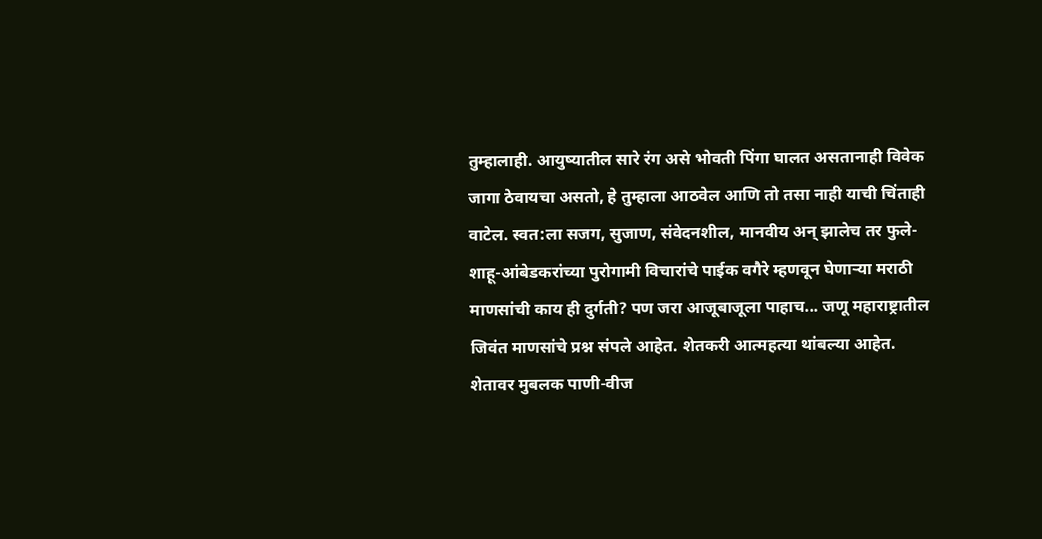तुम्हालाही. आयुष्यातील सारे रंग असे भोवती पिंगा घालत असतानाही विवेक जागा ठेवायचा असतो, हे तुम्हाला आठवेल आणि तो तसा नाही याची चिंताही वाटेल. स्वत:ला सजग, सुजाण, संवेदनशील, मानवीय अन् झालेच तर फुले-शाहू-आंबेडकरांच्या पुरोगामी विचारांचे पाईक वगैरे म्हणवून घेणाऱ्या मराठी माणसांची काय ही दुर्गती? पण जरा आजूबाजूला पाहाच... जणू महाराष्ट्रातील जिवंत माणसांचे प्रश्न संपले आहेत. शेतकरी आत्महत्या थांबल्या आहेत. शेतावर मुबलक पाणी-वीज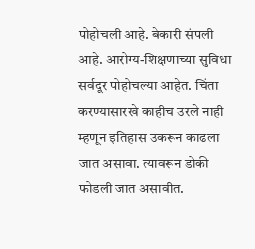पोहोचली आहे. बेकारी संपली आहे. आरोग्य-शिक्षणाच्या सुविधा सर्वदूर पोहोचल्या आहेत. चिंता करण्यासारखे काहीच उरले नाही म्हणून इतिहास उकरून काढला जात असावा. त्यावरून डोकी फोडली जात असावीत.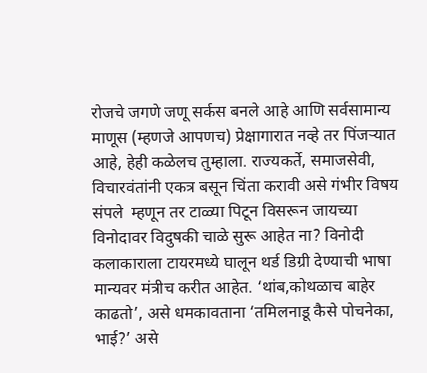रोजचे जगणे जणू सर्कस बनले आहे आणि सर्वसामान्य माणूस (म्हणजे आपणच) प्रेक्षागारात नव्हे तर पिंजऱ्यात आहे, हेही कळेलच तुम्हाला. राज्यकर्ते, समाजसेवी, विचारवंतांनी एकत्र बसून चिंता करावी असे गंभीर विषय संपले  म्हणून तर टाळ्या पिटून विसरून जायच्या विनोदावर विदुषकी चाळे सुरू आहेत ना? विनोदी कलाकाराला टायरमध्ये घालून थर्ड डिग्री देण्याची भाषा मान्यवर मंत्रीच करीत आहेत. ‘थांब,कोथळाच बाहेर काढतो’, असे धमकावताना ‘तमिलनाडू कैसे पोचनेका, भाई?’ असे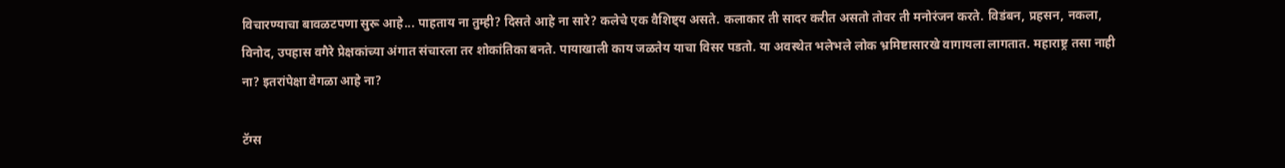विचारण्याचा बावळटपणा सुरू आहे... पाहताय ना तुम्ही? दिसते आहे ना सारे? कलेचे एक वैशिष्ट्य असते. कलाकार ती सादर करीत असतो तोवर ती मनोरंजन करते. विडंबन, प्रहसन, नकला, विनोद, उपहास वगैरे प्रेक्षकांच्या अंगात संचारला तर शोकांतिका बनते. पायाखाली काय जळतेय याचा विसर पडतो. या अवस्थेत भलेभले लोक भ्रमिष्टासारखे वागायला लागतात. महाराष्ट्र तसा नाही ना? इतरांपेक्षा वेगळा आहे ना?

टॅग्स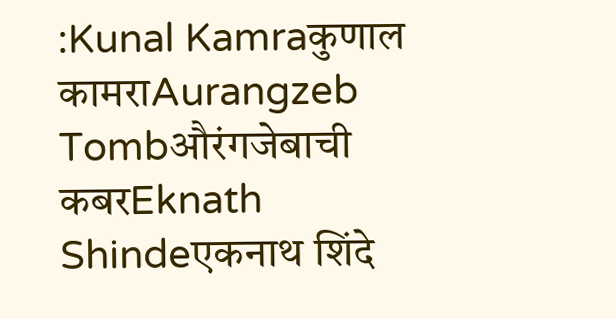:Kunal Kamraकुणाल कामराAurangzeb Tombऔरंगजेबाची कबरEknath Shindeएकनाथ शिंदे